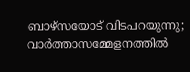ബാഴ്‌സയോട് വിടപറയുന്നു; വാര്‍ത്താസമ്മേളനത്തില്‍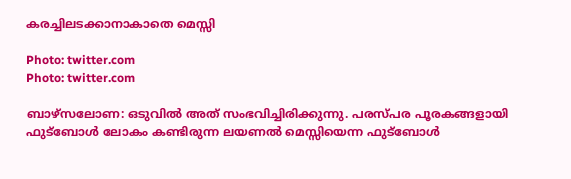കരച്ചിലടക്കാനാകാതെ മെസ്സി

Photo: twitter.com
Photo: twitter.com

ബാഴ്‌സലോണ: ഒടുവില്‍ അത് സംഭവിച്ചിരിക്കുന്നു. പരസ്പര പൂരകങ്ങളായി ഫുട്‌ബോള്‍ ലോകം കണ്ടിരുന്ന ലയണല്‍ മെസ്സിയെന്ന ഫുട്‌ബോള്‍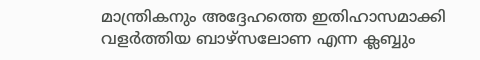മാന്ത്രികനും അദ്ദേഹത്തെ ഇതിഹാസമാക്കി വളര്‍ത്തിയ ബാഴ്‌സലോണ എന്ന ക്ലബ്ബും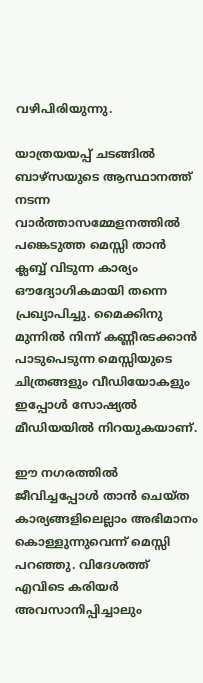വഴിപിരിയുന്നു.

യാത്രയയപ്പ് ചടങ്ങില്‍ ബാഴ്‌സയുടെ ആസ്ഥാനത്ത് നടന്ന വാര്‍ത്താസമ്മേളനത്തില്‍ പങ്കെടുത്ത മെസ്സി താന്‍ ക്ലബ്ബ് വിടുന്ന കാര്യം ഔദ്യോഗികമായി തന്നെ പ്രഖ്യാപിച്ചു. മൈക്കിനു മുന്നില്‍ നിന്ന് കണ്ണീരടക്കാന്‍ പാടുപെടുന്ന മെസ്സിയുടെ ചിത്രങ്ങളും വീഡിയോകളും ഇപ്പോള്‍ സോഷ്യല്‍ മീഡിയയില്‍ നിറയുകയാണ്.

ഈ നഗരത്തില്‍ ജീവിച്ചപ്പോള്‍ താന്‍ ചെയ്ത കാര്യങ്ങളിലെല്ലാം അഭിമാനം കൊള്ളുന്നുവെന്ന് മെസ്സി പറഞ്ഞു. വിദേശത്ത് എവിടെ കരിയര്‍ അവസാനിപ്പിച്ചാലും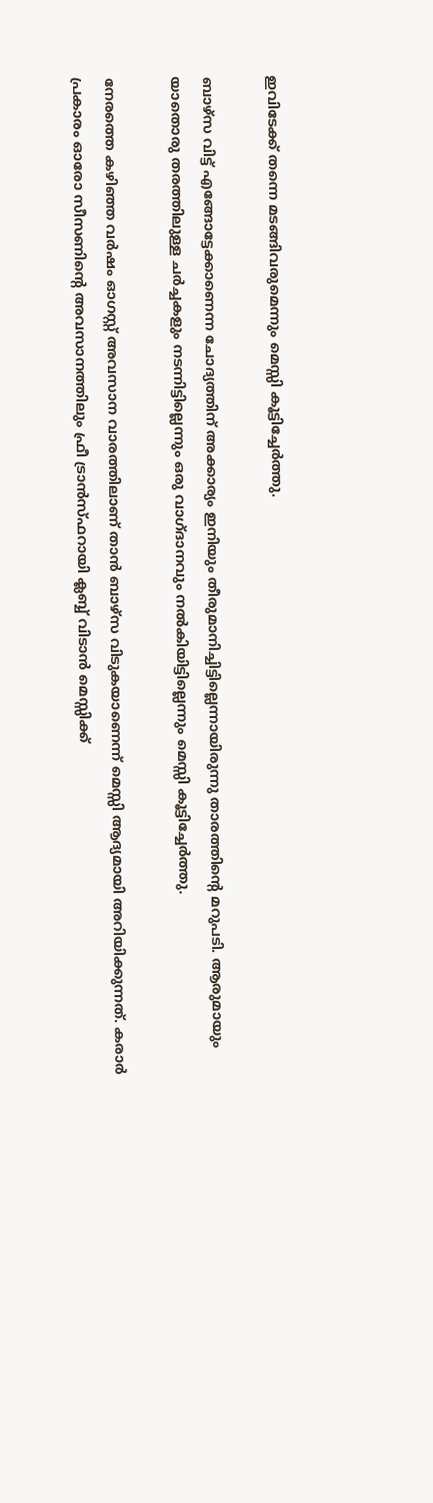ഇവിടേക്ക് തന്നെ മടങ്ങിവരുമെന്നും മെസ്സി കൂട്ടിച്ചേര്‍ത്തു.

ബാഴ്‌സ വിട്ട് എങ്ങോട്ടേക്കാണെന്ന ചോദ്യത്തിന് അക്കാര്യം ഇനിയും തീരുമാനിച്ചിട്ടില്ലെന്നായിരുന്നു താരത്തിന്റെ മറുപടി. ആരുമായും യാതൊരു തരത്തിലുള്ള ചര്‍ച്ചകളും നടന്നിട്ടില്ലെന്നും ഒരു വാഗ്ദാനവും നല്‍കിയിട്ടില്ലെന്നും മെസ്സി കൂട്ടിച്ചേര്‍ത്തു.

നേരത്തെ കഴിഞ്ഞ വര്‍ഷം ഓഗസ്റ്റ് അവസാന വാരത്തിലാണ് താന്‍ ബാഴ്‌സ വിടുകയാണെന്ന് മെസ്സി ആദ്യമായി അറിയിക്കുന്നത്. കരാര്‍ പ്രകാരം ഓരോ സീസണിന്റെ അവസാനത്തിലും ഫ്രീ ട്രാന്‍സ്ഫറായി ക്ലബ്ബ് വിടാന്‍ മെസ്സിക്ക്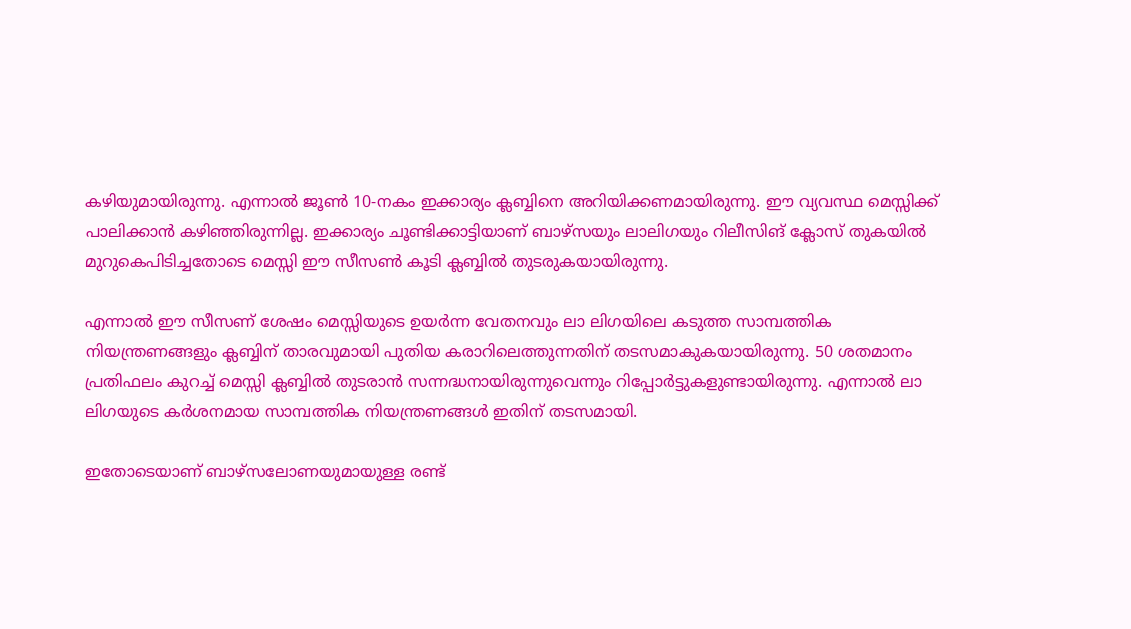കഴിയുമായിരുന്നു. എന്നാല്‍ ജൂണ്‍ 10-നകം ഇക്കാര്യം ക്ലബ്ബിനെ അറിയിക്കണമായിരുന്നു. ഈ വ്യവസ്ഥ മെസ്സിക്ക് പാലിക്കാന്‍ കഴിഞ്ഞിരുന്നില്ല. ഇക്കാര്യം ചൂണ്ടിക്കാട്ടിയാണ് ബാഴ്‌സയും ലാലിഗയും റിലീസിങ് ക്ലോസ് തുകയില്‍ മുറുകെപിടിച്ചതോടെ മെസ്സി ഈ സീസണ്‍ കൂടി ക്ലബ്ബില്‍ തുടരുകയായിരുന്നു.

എന്നാല്‍ ഈ സീസണ് ശേഷം മെസ്സിയുടെ ഉയര്‍ന്ന വേതനവും ലാ ലിഗയിലെ കടുത്ത സാമ്പത്തിക നിയന്ത്രണങ്ങളും ക്ലബ്ബിന് താരവുമായി പുതിയ കരാറിലെത്തുന്നതിന് തടസമാകുകയായിരുന്നു. 50 ശതമാനം പ്രതിഫലം കുറച്ച് മെസ്സി ക്ലബ്ബില്‍ തുടരാന്‍ സന്നദ്ധനായിരുന്നുവെന്നും റിപ്പോര്‍ട്ടുകളുണ്ടായിരുന്നു. എന്നാല്‍ ലാ ലിഗയുടെ കര്‍ശനമായ സാമ്പത്തിക നിയന്ത്രണങ്ങള്‍ ഇതിന് തടസമായി.

ഇതോടെയാണ് ബാഴ്സലോണയുമായുള്ള രണ്ട്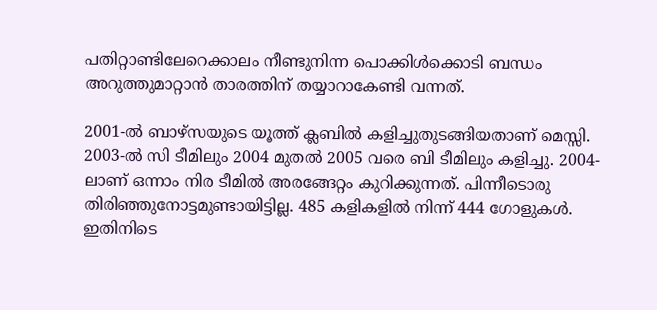പതിറ്റാണ്ടിലേറെക്കാലം നീണ്ടുനിന്ന പൊക്കിള്‍ക്കൊടി ബന്ധം അറുത്തുമാറ്റാന്‍ താരത്തിന് തയ്യാറാകേണ്ടി വന്നത്.

2001-ല്‍ ബാഴ്സയുടെ യൂത്ത് ക്ലബില്‍ കളിച്ചുതുടങ്ങിയതാണ് മെസ്സി. 2003-ല്‍ സി ടീമിലും 2004 മുതല്‍ 2005 വരെ ബി ടീമിലും കളിച്ചു. 2004-ലാണ് ഒന്നാം നിര ടീമില്‍ അരങ്ങേറ്റം കുറിക്കുന്നത്. പിന്നീടൊരു തിരിഞ്ഞുനോട്ടമുണ്ടായിട്ടില്ല. 485 കളികളില്‍ നിന്ന് 444 ഗോളുകള്‍. ഇതിനിടെ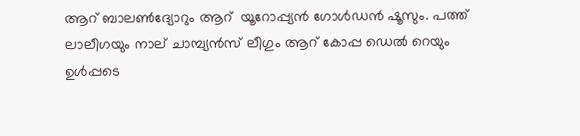ആറ് ബാലണ്‍ദ്യോറും ആറ്  യൂറോപ്പ്യന്‍ ഗോള്‍ഡന്‍ ഷൂസും. പത്ത് ലാലീഗയും നാല് ചാമ്പ്യന്‍സ് ലീഗും ആറ് കോപ്പ ഡെല്‍ റെയും ഉള്‍പ്പടെ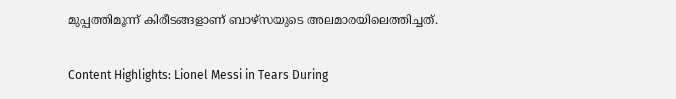മുപ്പത്തിമൂന്ന് കിരീടങ്ങളാണ് ബാഴ്സയുടെ അലമാരയിലെത്തിച്ചത്.

Content Highlights: Lionel Messi in Tears During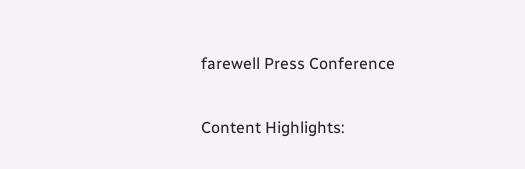farewell Press Conference

Content Highlights: